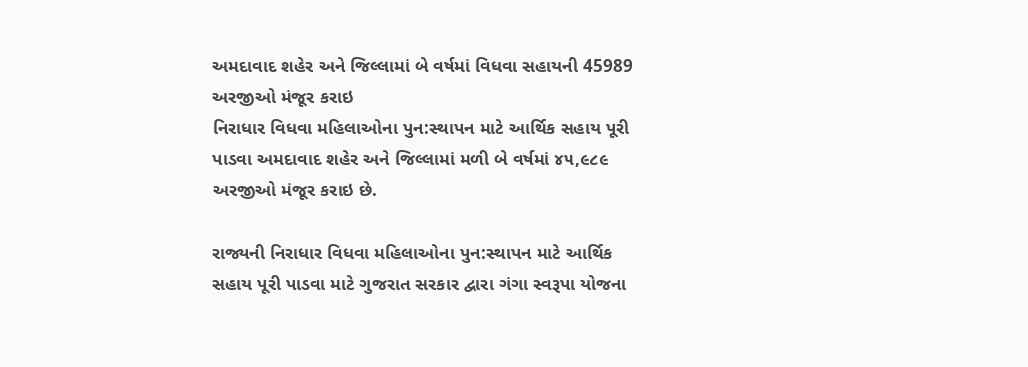અમદાવાદ શહેર અને જિલ્લામાં બે વર્ષમાં વિધવા સહાયની 45989 અરજીઓ મંજૂર કરાઇ
નિરાધાર વિધવા મહિલાઓના પુન:સ્થાપન માટે આર્થિક સહાય પૂરી પાડવા અમદાવાદ શહેર અને જિલ્લામાં મળી બે વર્ષમાં ૪૫,૯૮૯ અરજીઓ મંજૂર કરાઇ છે.

રાજ્યની નિરાધાર વિધવા મહિલાઓના પુન:સ્થાપન માટે આર્થિક સહાય પૂરી પાડવા માટે ગુજરાત સરકાર દ્વારા ગંગા સ્વરૂપા યોજના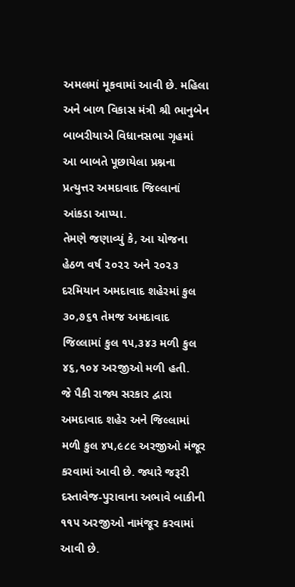અમલમાં મૂકવામાં આવી છે. મહિલા અને બાળ વિકાસ મંત્રી શ્રી ભાનુબેન બાબરીયાએ વિધાનસભા ગૃહમાં આ બાબતે પૂછાયેલા પ્રશ્નના પ્રત્યુત્તર અમદાવાદ જિલ્લાનાં આંકડા આપ્યા.
તેમણે જણાવ્યું કે, આ યોજના હેઠળ વર્ષ ૨૦૨૨ અને ૨૦૨૩ દરમિયાન અમદાવાદ શહેરમાં કુલ ૩૦,૭૬૧ તેમજ અમદાવાદ જિલ્લામાં કુલ ૧૫,૩૪૩ મળી કુલ ૪૬,૧૦૪ અરજીઓ મળી હતી.
જે પૈકી રાજ્ય સરકાર દ્વારા અમદાવાદ શહેર અને જિલ્લામાં મળી કુલ ૪૫,૯૮૯ અરજીઓ મંજૂર કરવામાં આવી છે. જ્યારે જરૂરી દસ્તાવેજ-પુરાવાના અભાવે બાકીની ૧૧૫ અરજીઓ નામંજૂર કરવામાં આવી છે.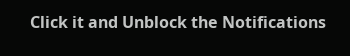Click it and Unblock the Notifications